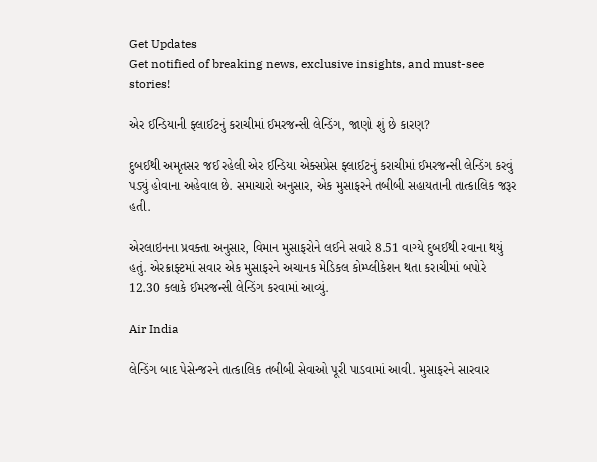Get Updates
Get notified of breaking news, exclusive insights, and must-see stories!

એર ઈન્ડિયાની ફ્લાઈટનું કરાચીમાં ઈમરજન્સી લેન્ડિંગ, જાણો શું છે કારણ?

દુબઈથી અમૃતસર જઈ રહેલી એર ઈન્ડિયા એક્સપ્રેસ ફ્લાઈટનું કરાચીમાં ઈમરજન્સી લેન્ડિંગ કરવું પડ્યું હોવાના અહેવાલ છે. સમાચારો અનુસાર, એક મુસાફરને તબીબી સહાયતાની તાત્કાલિક જરૂર હતી.

એરલાઇનના પ્રવક્તા અનુસાર, વિમાન મુસાફરોને લઈને સવારે 8.51 વાગ્યે દુબઈથી રવાના થયું હતું. એરક્રાફ્ટમાં સવાર એક મુસાફરને અચાનક મેડિકલ કોમ્પ્લીકેશન થતા કરાચીમાં બપોરે 12.30 કલાકે ઈમરજન્સી લેન્ડિંગ કરવામાં આવ્યું.

Air India

લેન્ડિંગ બાદ પેસેન્જરને તાત્કાલિક તબીબી સેવાઓ પૂરી પાડવામાં આવી. મુસાફરને સારવાર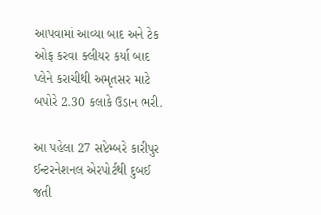આપવામાં આવ્યા બાદ અને ટેક ઓફ કરવા ક્લીયર કર્યા બાદ પ્લેને કરાચીથી અમૃતસર માટે બપોરે 2.30 કલાકે ઉડાન ભરી.

આ પહેલા 27 સપ્ટેમ્બરે કારીપુર ઈન્ટરનેશનલ એરપોર્ટથી દુબઈ જતી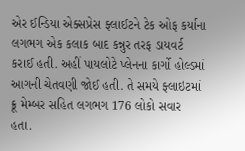એર ઈન્ડિયા એક્સપ્રેસ ફ્લાઈટને ટેક ઓફ કર્યાના લગભગ એક કલાક બાદ કન્નુર તરફ ડાયવર્ટ કરાઈ હતી. અહીં પાયલોટે પ્લેનના કાર્ગો હોલ્ડમાં આગની ચેતવણી જોઈ હતી. તે સમયે ફ્લાઇટમાં ક્રૂ મેમ્બર સહિત લગભગ 176 લોકો સવાર હતા.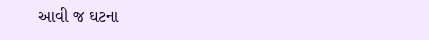આવી જ ઘટના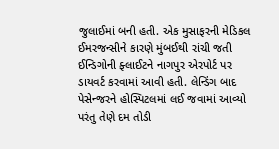જુલાઈમાં બની હતી. એક મુસાફરની મેડિકલ ઈમરજન્સીને કારણે મુંબઈથી રાંચી જતી ઈન્ડિગોની ફ્લાઈટને નાગપુર એરપોર્ટ પર ડાયવર્ટ કરવામાં આવી હતી. લેન્ડિંગ બાદ પેસેન્જરને હોસ્પિટલમાં લઈ જવામાં આવ્યો પરંતુ તેણે દમ તોડી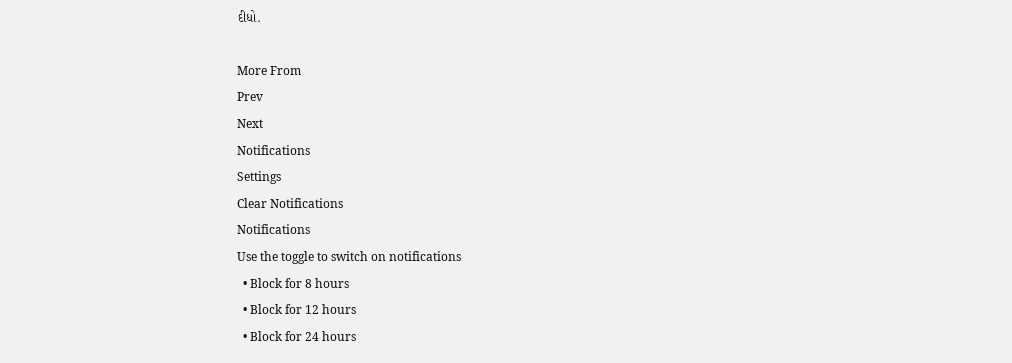દીધો.

More From
Prev
Next
Notifications
Settings
Clear Notifications
Notifications
Use the toggle to switch on notifications
  • Block for 8 hours
  • Block for 12 hours
  • Block for 24 hours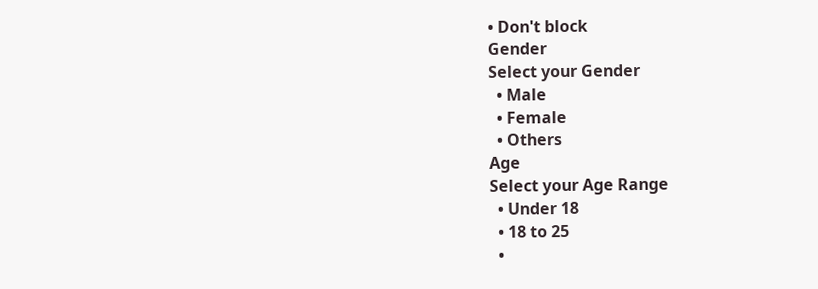• Don't block
Gender
Select your Gender
  • Male
  • Female
  • Others
Age
Select your Age Range
  • Under 18
  • 18 to 25
  •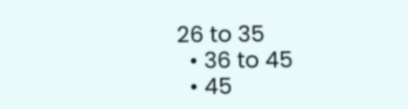26 to 35
  • 36 to 45
  • 45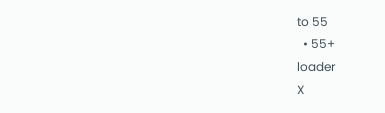to 55
  • 55+
loader
X